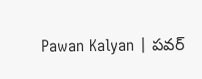Pawan Kalyan | పవర్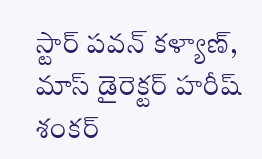స్టార్ పవన్ కళ్యాణ్, మాస్ డైరెక్టర్ హరీష్ శంకర్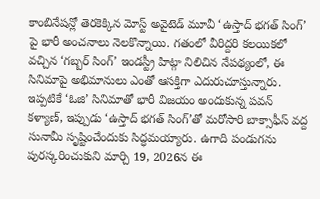కాంబినేషన్లో తెరకెక్కిన మోస్ట్ అవైటెడ్ మూవీ ‘ఉస్తాద్ భగత్ సింగ్’ పై భారీ అంచనాలు నెలకొన్నాయి. గతంలో వీరిద్దరి కలయికలో వచ్చిన ‘గబ్బర్ సింగ్’ ఇండస్ట్రీ హిట్గా నిలిచిన నేపథ్యంలో, ఈ సినిమాపై అభిమానులు ఎంతో ఆసక్తిగా ఎదురుచూస్తున్నారు. ఇప్పటికే ‘ఓజి’ సినిమాతో భారీ విజయం అందుకున్న పవన్ కళ్యాణ్, ఇప్పుడు ‘ఉస్తాద్ భగత్ సింగ్’తో మరోసారి బాక్సాఫీస్ వద్ద సునామీ సృష్టించేందుకు సిద్ధమయ్యారు. ఉగాది పండుగను పురస్కరించుకుని మార్చి 19, 2026న ఈ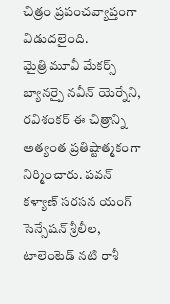చిత్రం ప్రపంచవ్యాప్తంగా విడుదలైంది.
మైత్రి మూవీ మేకర్స్ బ్యానర్పై నవీన్ యెర్నేని, రవిశంకర్ ఈ చిత్రాన్ని అత్యంత ప్రతిష్టాత్మకంగా నిర్మించారు. పవన్ కళ్యాణ్ సరసన యంగ్ సెన్సేషన్ శ్రీలీల, టాలెంటెడ్ నటి రాశీ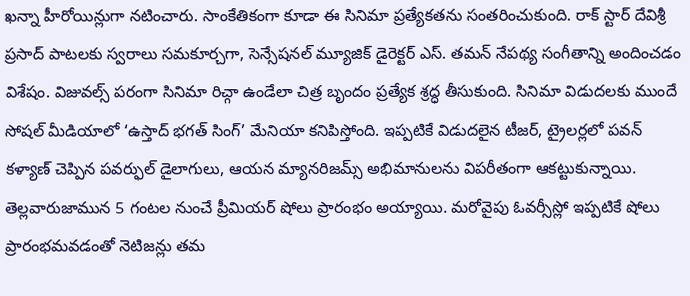ఖన్నా హీరోయిన్లుగా నటించారు. సాంకేతికంగా కూడా ఈ సినిమా ప్రత్యేకతను సంతరించుకుంది. రాక్ స్టార్ దేవిశ్రీ ప్రసాద్ పాటలకు స్వరాలు సమకూర్చగా, సెన్సేషనల్ మ్యూజిక్ డైరెక్టర్ ఎస్. తమన్ నేపథ్య సంగీతాన్ని అందించడం విశేషం. విజువల్స్ పరంగా సినిమా రిచ్గా ఉండేలా చిత్ర బృందం ప్రత్యేక శ్రద్ధ తీసుకుంది. సినిమా విడుదలకు ముందే సోషల్ మీడియాలో ‘ఉస్తాద్ భగత్ సింగ్’ మేనియా కనిపిస్తోంది. ఇప్పటికే విడుదలైన టీజర్, ట్రైలర్లలో పవన్ కళ్యాణ్ చెప్పిన పవర్ఫుల్ డైలాగులు, ఆయన మ్యానరిజమ్స్ అభిమానులను విపరీతంగా ఆకట్టుకున్నాయి.
తెల్లవారుజామున 5 గంటల నుంచే ప్రీమియర్ షోలు ప్రారంభం అయ్యాయి. మరోవైపు ఓవర్సీస్లో ఇప్పటికే షోలు ప్రారంభమవడంతో నెటిజన్లు తమ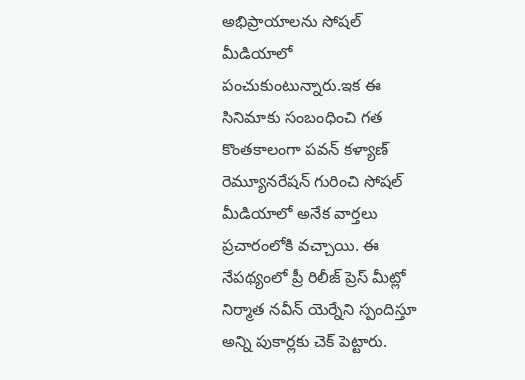అభిప్రాయాలను సోషల్ మీడియాలో పంచుకుంటున్నారు.ఇక ఈ సినిమాకు సంబంధించి గత కొంతకాలంగా పవన్ కళ్యాణ్ రెమ్యూనరేషన్ గురించి సోషల్ మీడియాలో అనేక వార్తలు ప్రచారంలోకి వచ్చాయి. ఈ నేపథ్యంలో ప్రీ రిలీజ్ ప్రెస్ మీట్లో నిర్మాత నవీన్ యెర్నేని స్పందిస్తూ అన్ని పుకార్లకు చెక్ పెట్టారు.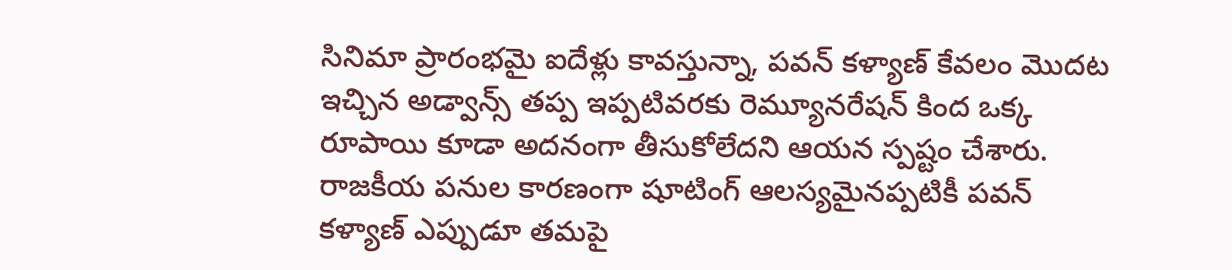సినిమా ప్రారంభమై ఐదేళ్లు కావస్తున్నా, పవన్ కళ్యాణ్ కేవలం మొదట ఇచ్చిన అడ్వాన్స్ తప్ప ఇప్పటివరకు రెమ్యూనరేషన్ కింద ఒక్క రూపాయి కూడా అదనంగా తీసుకోలేదని ఆయన స్పష్టం చేశారు. రాజకీయ పనుల కారణంగా షూటింగ్ ఆలస్యమైనప్పటికీ పవన్ కళ్యాణ్ ఎప్పుడూ తమపై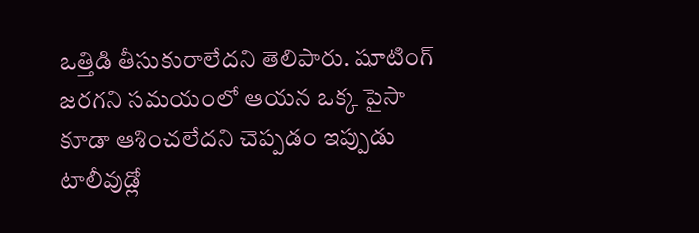ఒత్తిడి తీసుకురాలేదని తెలిపారు. షూటింగ్ జరగని సమయంలో ఆయన ఒక్క పైసా కూడా ఆశించలేదని చెప్పడం ఇప్పుడు టాలీవుడ్లో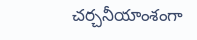చర్చనీయాంశంగా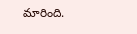మారింది.